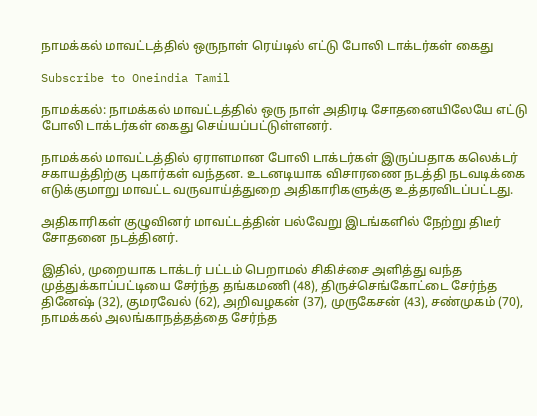நாமக்கல் மாவட்டத்தில் ஒருநாள் ரெய்டில் எட்டு போலி டாக்டர்கள் கைது

Subscribe to Oneindia Tamil

நாமக்கல்: நாமக்கல் மாவட்டத்தில் ஒரு நாள் அதிரடி சோதனையிலேயே எட்டு போலி டாக்டர்கள் கைது செய்யப்பட்டுள்ளனர்.

நாமக்கல் மாவட்டத்தில் ஏராளமான போலி டாக்டர்கள் இருப்பதாக கலெக்டர் சகாயத்திற்கு புகார்கள் வந்தன. உடனடியாக விசாரணை நடத்தி நடவடிக்கை எடுக்குமாறு மாவட்ட வருவாய்த்துறை அதிகாரிகளுக்கு உத்தரவிடப்பட்டது.

அதிகாரிகள் குழுவினர் மாவட்டத்தின் பல்வேறு இடங்களில் நேற்று திடீர் சோதனை நடத்தினர்.

இதில், முறையாக டாக்டர் பட்டம் பெறாமல் சிகிச்சை அளித்து வந்த முத்துக்காப்பட்டியை சேர்ந்த தங்கமணி (48), திருச்செங்கோட்டை சேர்ந்த தினேஷ் (32), குமரவேல் (62), அறிவழகன் (37), முருகேசன் (43), சண்முகம் (70), நாமக்கல் அலங்காநத்தத்தை சேர்ந்த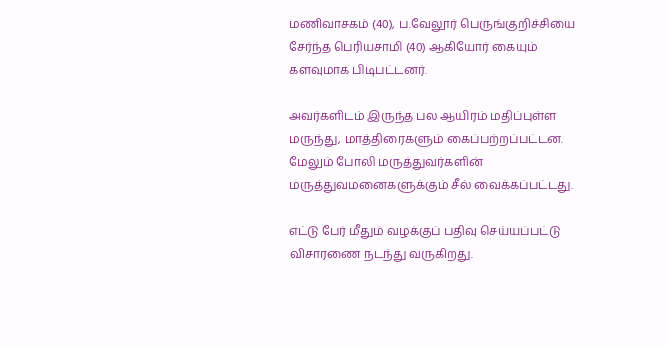மணிவாசகம் (40), ப.வேலூர் பெருங்குறிச்சியை சேர்ந்த பெரியசாமி (40) ஆகியோர் கையும் களவுமாக பிடிபட்டனர்.

அவர்களிடம் இருந்த பல ஆயிரம் மதிப்புள்ள மருந்து, மாத்திரைகளும் கைப்பற்றப்பட்டன. மேலும் போலி மருத்துவர்களின் மருத்துவமனைகளுக்கும் சீல் வைக்கப்பட்டது.

எட்டு பேர் மீதும் வழக்குப் பதிவு செய்யப்பட்டு விசாரணை நடந்து வருகிறது.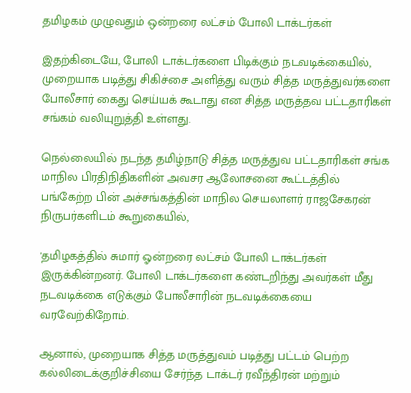தமிழகம் முழுவதும் ஒன்றரை லட்சம் போலி டாக்டர்கள்

இதற்கிடையே, போலி டாக்டர்களை பிடிக்கும் நடவடிக்கையில், முறையாக படித்து சிகிச்சை அளித்து வரும் சித்த மருத்துவர்களை போலீசார் கைது செய்யக் கூடாது என சித்த மருத்தவ பட்டதாரிகள் சங்கம் வலியுறுத்தி உள்ளது.

நெல்லையில் நடந்த தமிழ்நாடு சித்த மருத்துவ பட்டதாரிகள் சங்க மாநில பிரதிநிதிகளின் அவசர ஆலோசனை கூட்டத்தில் பங்கேற்ற பின் அச்சங்கத்தின் மாநில செயலாளர் ராஜசேகரன் நிருபர்களிடம் கூறுகையில்,

'தமிழகத்தில் சுமார் ஓன்றரை லட்சம் போலி டாக்டர்கள் இருக்கின்றனர். போலி டாக்டர்களை கண்டறிந்து அவர்கள் மீது நடவடிக்கை எடுக்கும் போலீசாரின் நடவடிக்கையை வரவேற்கிறோம்.

ஆனால், முறையாக சித்த மருத்துவம் படித்து பட்டம் பெற்ற கல்லிடைக்குறிச்சியை சேர்ந்த டாக்டர் ரவீந்திரன் மற்றும்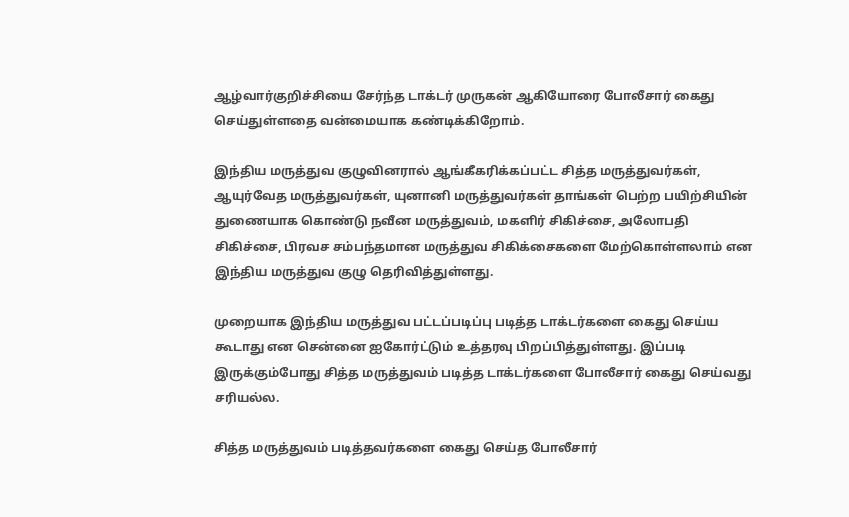ஆழ்வார்குறிச்சியை சேர்ந்த டாக்டர் முருகன் ஆகியோரை போலீசார் கைது செய்துள்ளதை வன்மையாக கண்டிக்கிறோம்.

இந்திய மருத்துவ குழுவினரால் ஆங்கீகரிக்கப்பட்ட சித்த மருத்துவர்கள், ஆயுர்வேத மருத்துவர்கள், யுனானி மருத்துவர்கள் தாங்கள் பெற்ற பயிற்சியின் துணையாக கொண்டு நவீன மருத்துவம், மகளிர் சிகிச்சை, அலோபதி சிகிச்சை, பிரவச சம்பந்தமான மருத்துவ சிகிக்சைகளை மேற்கொள்ளலாம் என இந்திய மருத்துவ குழு தெரிவித்துள்ளது.

முறையாக இந்திய மருத்துவ பட்டப்படிப்பு படித்த டாக்டர்களை கைது செய்ய கூடாது என சென்னை ஐகோர்ட்டும் உத்தரவு பிறப்பித்துள்ளது. இப்படி இருக்கும்போது சித்த மருத்துவம் படித்த டாக்டர்களை போலீசார் கைது செய்வது சரியல்ல.

சித்த மருத்துவம் படித்தவர்களை கைது செய்த போலீசார்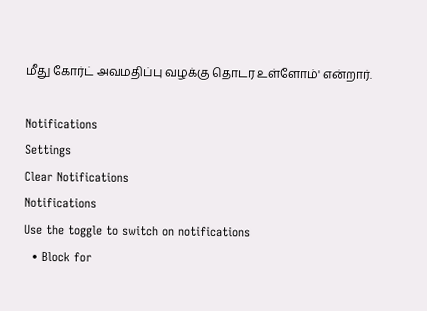மீது கோர்ட் அவமதிப்பு வழக்கு தொடர உள்ளோம்' என்றார்.

Notifications
Settings
Clear Notifications
Notifications
Use the toggle to switch on notifications
  • Block for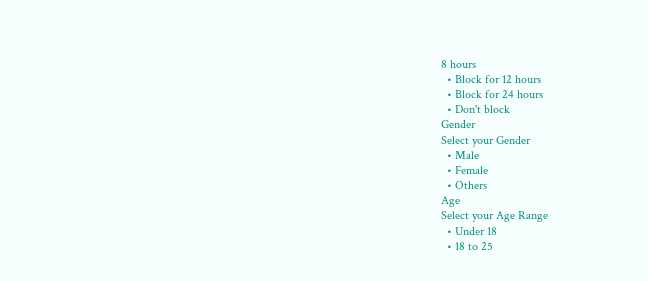8 hours
  • Block for 12 hours
  • Block for 24 hours
  • Don't block
Gender
Select your Gender
  • Male
  • Female
  • Others
Age
Select your Age Range
  • Under 18
  • 18 to 25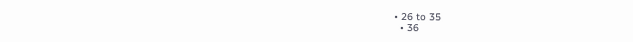• 26 to 35
  • 36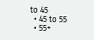to 45
  • 45 to 55
  • 55+